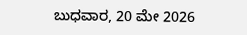ಬುಧವಾರ, 20 ಮೇ 2026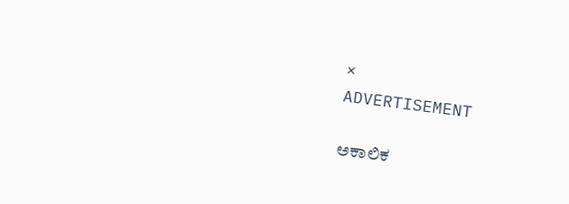×
ADVERTISEMENT

ಅಕಾಲಿಕ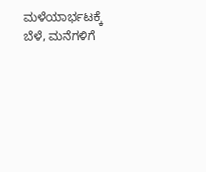ಮಳೆಯಾರ್ಭಟಕ್ಕೆ ಬೆಳೆ, ಮನೆಗಳಿಗೆ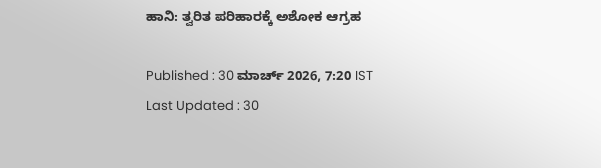ಹಾನಿ: ತ್ವರಿತ ಪರಿಹಾರಕ್ಕೆ ಅಶೋಕ ಆಗ್ರಹ

Published : 30 ಮಾರ್ಚ್ 2026, 7:20 IST
Last Updated : 30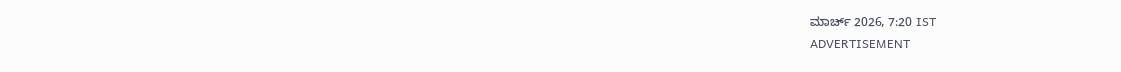ಮಾರ್ಚ್ 2026, 7:20 IST
ADVERTISEMENT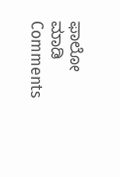ಫಾಲೋ ಮಾಡಿ
Comments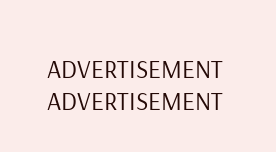ADVERTISEMENT
ADVERTISEMENT